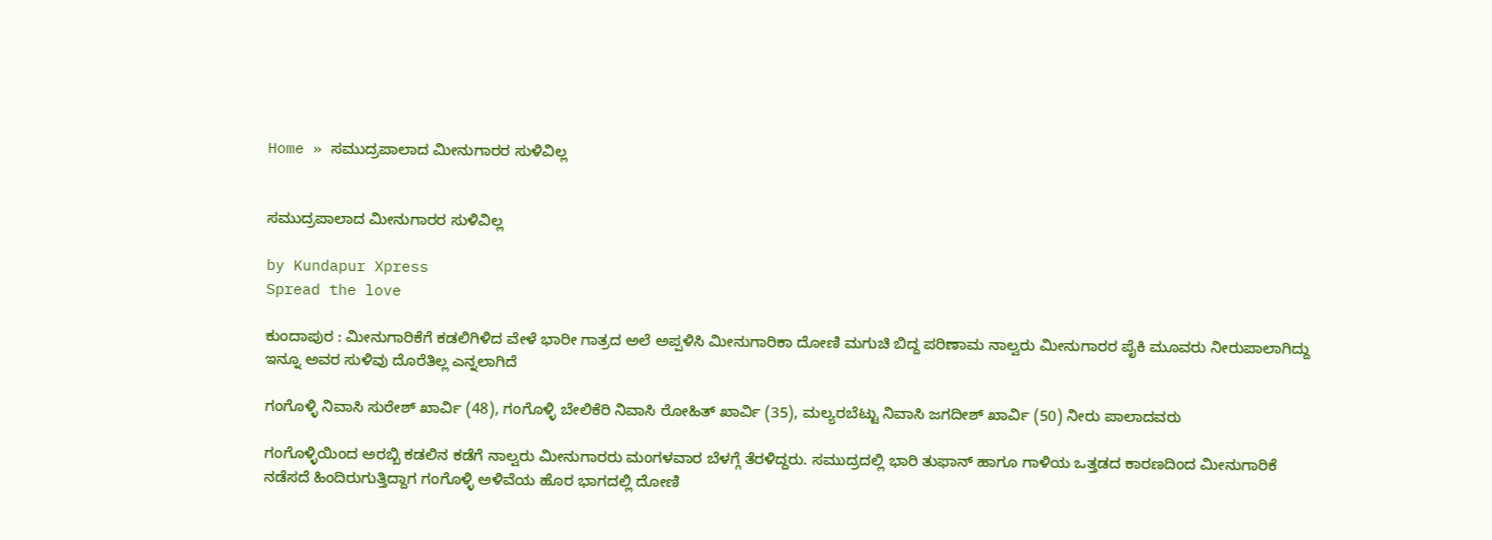Home » ಸಮುದ್ರಪಾಲಾದ ಮೀನುಗಾರರ ಸುಳಿವಿಲ್ಲ


ಸಮುದ್ರಪಾಲಾದ ಮೀನುಗಾರರ ಸುಳಿವಿಲ್ಲ

by Kundapur Xpress
Spread the love

ಕುಂದಾಪುರ : ಮೀನುಗಾರಿಕೆಗೆ ಕಡಲಿಗಿಳಿದ ವೇಳೆ ಭಾರೀ ಗಾತ್ರದ ಅಲೆ ಅಪ್ಪಳಿಸಿ ಮೀನುಗಾರಿಕಾ ದೋಣಿ ಮಗುಚಿ ಬಿದ್ದ ಪರಿಣಾಮ ನಾಲ್ವರು ಮೀನುಗಾರರ ಪೈಕಿ ಮೂವರು ನೀರುಪಾಲಾಗಿದ್ದು ಇನ್ನೂ ಅವರ ಸುಳಿವು ದೊರೆತಿಲ್ಲ ಎನ್ನಲಾಗಿದೆ

ಗಂಗೊಳ್ಳಿ ನಿವಾಸಿ ಸುರೇಶ್ ಖಾರ್ವಿ (48), ಗಂಗೊಳ್ಳಿ ಬೇಲಿಕೆರಿ ನಿವಾಸಿ ರೋಹಿತ್ ಖಾರ್ವಿ (35), ಮಲ್ಯರಬೆಟ್ಟು ನಿವಾಸಿ ಜಗದೀಶ್ ಖಾರ್ವಿ (50) ನೀರು ಪಾಲಾದವರು

ಗಂಗೊಳ್ಳಿಯಿಂದ ಅರಬ್ಬಿ ಕಡಲಿನ ಕಡೆಗೆ ನಾಲ್ವರು ಮೀನುಗಾರರು ಮಂಗಳವಾರ ಬೆಳಗ್ಗೆ ತೆರಳಿದ್ದರು. ಸಮುದ್ರದಲ್ಲಿ ಭಾರಿ ತುಫಾನ್ ಹಾಗೂ ಗಾಳಿಯ ಒತ್ತಡದ ಕಾರಣದಿಂದ ಮೀನುಗಾರಿಕೆ ನಡೆಸದೆ ಹಿಂದಿರುಗುತ್ತಿದ್ದಾಗ ಗಂಗೊಳ್ಳಿ ಅಳಿವೆಯ ಹೊರ ಭಾಗದಲ್ಲಿ ದೋಣಿ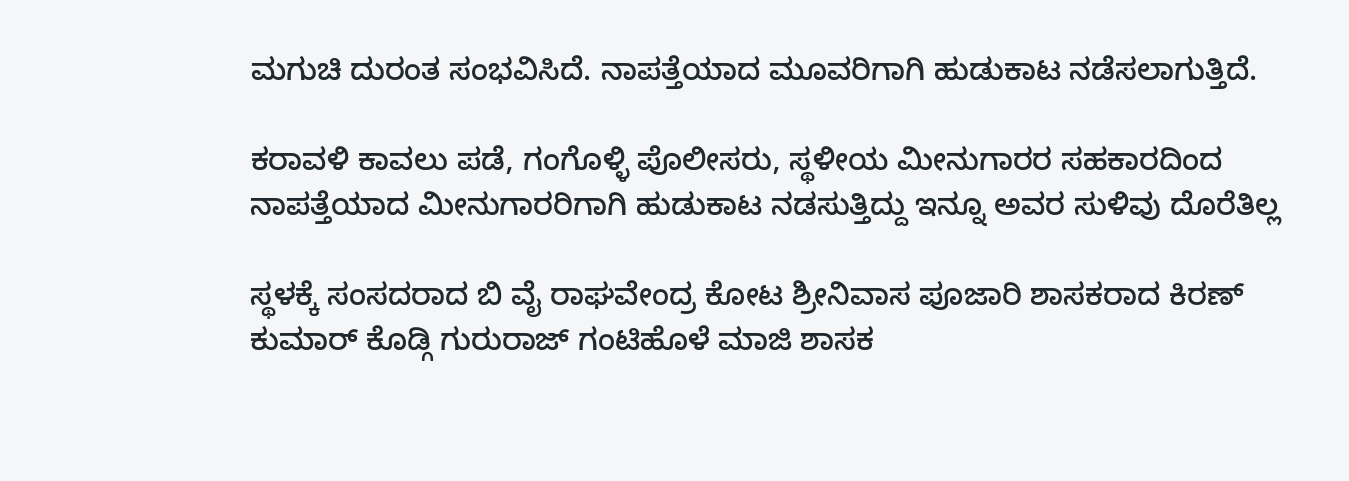ಮಗುಚಿ ದುರಂತ ಸಂಭವಿಸಿದೆ. ನಾಪತ್ತೆಯಾದ ಮೂವರಿಗಾಗಿ ಹುಡುಕಾಟ ನಡೆಸಲಾಗುತ್ತಿದೆ.

ಕರಾವಳಿ ಕಾವಲು ಪಡೆ, ಗಂಗೊಳ್ಳಿ ಪೊಲೀಸರು, ಸ್ಥಳೀಯ ಮೀನುಗಾರರ ಸಹಕಾರದಿಂದ ನಾಪತ್ತೆಯಾದ ಮೀನುಗಾರರಿಗಾಗಿ ಹುಡುಕಾಟ ನಡಸುತ್ತಿದ್ದು ಇನ್ನೂ ಅವರ ಸುಳಿವು ದೊರೆತಿಲ್ಲ

ಸ್ಥಳಕ್ಕೆ ಸಂಸದರಾದ ಬಿ ವೈ ರಾಘವೇಂದ್ರ ಕೋಟ ಶ್ರೀನಿವಾಸ ಪೂಜಾರಿ ಶಾಸಕರಾದ ಕಿರಣ್‌ ಕುಮಾರ್‌ ಕೊಡ್ಗಿ ಗುರುರಾಜ್‌ ಗಂಟಿಹೊಳೆ ಮಾಜಿ ಶಾಸಕ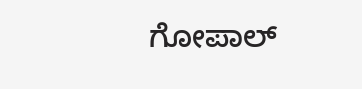ಗೋಪಾಲ್‌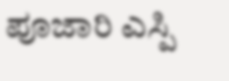ಪೂಜಾರಿ ಎಸ್ಪಿ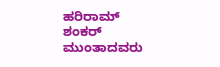ಹರಿರಾಮ್‌ ಶಂಕರ್‌ ಮುಂತಾದವರು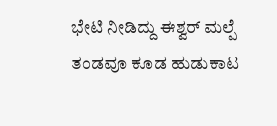ಭೇಟಿ ನೀಡಿದ್ದು ಈಶ್ವರ್‌ ಮಲ್ಪೆ ತಂಡವೂ ಕೂಡ ಹುಡುಕಾಟ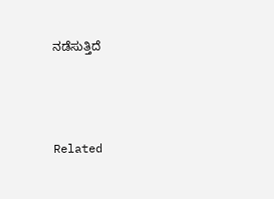ನಡೆಸುತ್ತಿದೆ



Related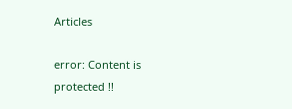Articles

error: Content is protected !!